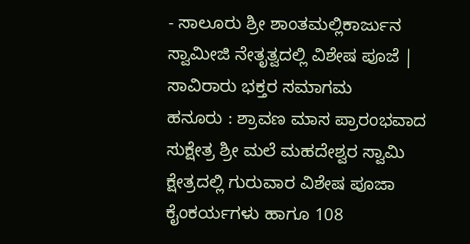- ಸಾಲೂರು ಶ್ರೀ ಶಾಂತಮಲ್ಲಿಕಾರ್ಜುನ ಸ್ವಾಮೀಜಿ ನೇತೃತ್ವದಲ್ಲಿ ವಿಶೇಷ ಪೂಜೆ | ಸಾವಿರಾರು ಭಕ್ತರ ಸಮಾಗಮ
ಹನೂರು : ಶ್ರಾವಣ ಮಾಸ ಪ್ರಾರಂಭವಾದ ಸುಕ್ಷೇತ್ರ ಶ್ರೀ ಮಲೆ ಮಹದೇಶ್ವರ ಸ್ವಾಮಿ ಕ್ಷೇತ್ರದಲ್ಲಿ ಗುರುವಾರ ವಿಶೇಷ ಪೂಜಾ ಕೈಂಕರ್ಯಗಳು ಹಾಗೂ 108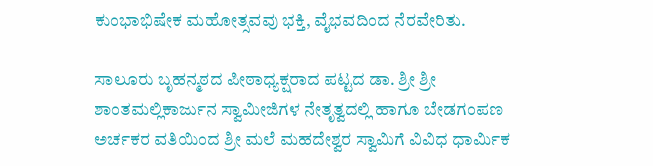ಕುಂಭಾಭಿಷೇಕ ಮಹೋತ್ಸವವು ಭಕ್ತಿ, ವೈಭವದಿಂದ ನೆರವೇರಿತು.

ಸಾಲೂರು ಬೃಹನ್ಮಠದ ಪೀಠಾಧ್ಯಕ್ಷರಾದ ಪಟ್ಟದ ಡಾ. ಶ್ರೀ ಶ್ರೀ ಶಾಂತಮಲ್ಲಿಕಾರ್ಜುನ ಸ್ವಾಮೀಜಿಗಳ ನೇತೃತ್ವದಲ್ಲಿ ಹಾಗೂ ಬೇಡಗಂಪಣ ಅರ್ಚಕರ ವತಿಯಿಂದ ಶ್ರೀ ಮಲೆ ಮಹದೇಶ್ವರ ಸ್ವಾಮಿಗೆ ವಿವಿಧ ಧಾರ್ಮಿಕ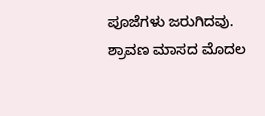ಪೂಜೆಗಳು ಜರುಗಿದವು.
ಶ್ರಾವಣ ಮಾಸದ ಮೊದಲ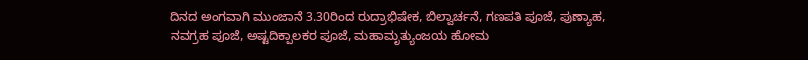ದಿನದ ಅಂಗವಾಗಿ ಮುಂಜಾನೆ 3.30ರಿಂದ ರುದ್ರಾಭಿಷೇಕ, ಬಿಲ್ವಾರ್ಚನೆ, ಗಣಪತಿ ಪೂಜೆ, ಪುಣ್ಯಾಹ, ನವಗ್ರಹ ಪೂಜೆ, ಅಷ್ಟದಿಕ್ಪಾಲಕರ ಪೂಜೆ, ಮಹಾಮೃತ್ಯುಂಜಯ ಹೋಮ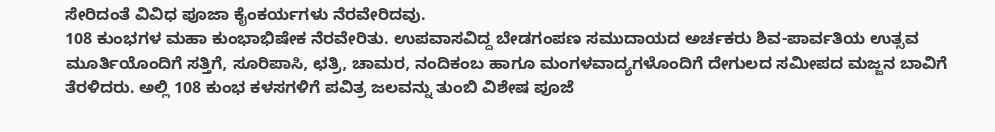ಸೇರಿದಂತೆ ವಿವಿಧ ಪೂಜಾ ಕೈಂಕರ್ಯಗಳು ನೆರವೇರಿದವು.
108 ಕುಂಭಗಳ ಮಹಾ ಕುಂಭಾಭಿಷೇಕ ನೆರವೇರಿತು. ಉಪವಾಸವಿದ್ದ ಬೇಡಗಂಪಣ ಸಮುದಾಯದ ಅರ್ಚಕರು ಶಿವ-ಪಾರ್ವತಿಯ ಉತ್ಸವ ಮೂರ್ತಿಯೊಂದಿಗೆ ಸತ್ತಿಗೆ, ಸೂರಿಪಾಸಿ, ಛತ್ರಿ, ಚಾಮರ, ನಂದಿಕಂಬ ಹಾಗೂ ಮಂಗಳವಾದ್ಯಗಳೊಂದಿಗೆ ದೇಗುಲದ ಸಮೀಪದ ಮಜ್ಜನ ಬಾವಿಗೆ ತೆರಳಿದರು. ಅಲ್ಲಿ 108 ಕುಂಭ ಕಳಸಗಳಿಗೆ ಪವಿತ್ರ ಜಲವನ್ನು ತುಂಬಿ ವಿಶೇಷ ಪೂಜೆ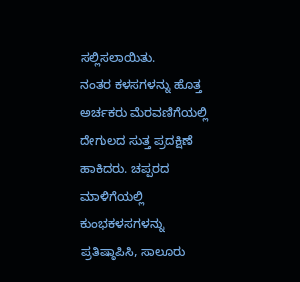ಸಲ್ಲಿಸಲಾಯಿತು.
ನಂತರ ಕಳಸಗಳನ್ನು ಹೊತ್ತ ಅರ್ಚಕರು ಮೆರವಣಿಗೆಯಲ್ಲಿ ದೇಗುಲದ ಸುತ್ತ ಪ್ರದಕ್ಷಿಣೆ ಹಾಕಿದರು. ಚಪ್ಪರದ ಮಾಳಿಗೆಯಲ್ಲಿ ಕುಂಭಕಳಸಗಳನ್ನು ಪ್ರತಿಷ್ಠಾಪಿಸಿ, ಸಾಲೂರು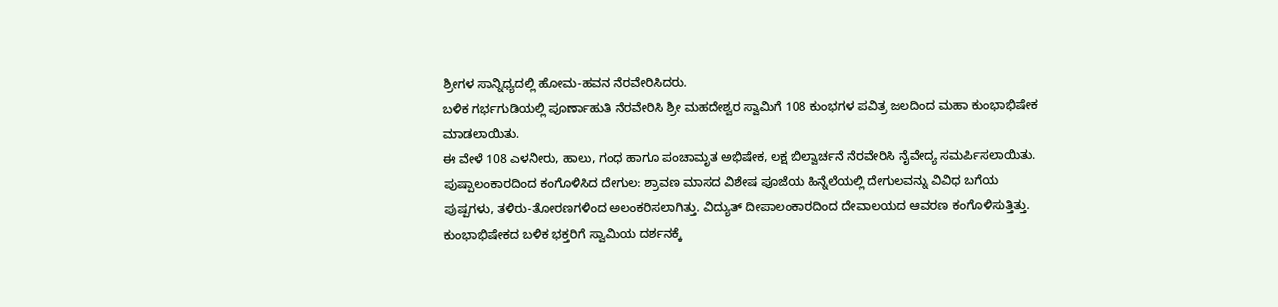ಶ್ರೀಗಳ ಸಾನ್ನಿಧ್ಯದಲ್ಲಿ ಹೋಮ-ಹವನ ನೆರವೇರಿಸಿದರು.
ಬಳಿಕ ಗರ್ಭಗುಡಿಯಲ್ಲಿ ಪೂರ್ಣಾಹುತಿ ನೆರವೇರಿಸಿ ಶ್ರೀ ಮಹದೇಶ್ವರ ಸ್ವಾಮಿಗೆ 108 ಕುಂಭಗಳ ಪವಿತ್ರ ಜಲದಿಂದ ಮಹಾ ಕುಂಭಾಭಿಷೇಕ ಮಾಡಲಾಯಿತು.
ಈ ವೇಳೆ 108 ಎಳನೀರು, ಹಾಲು, ಗಂಧ ಹಾಗೂ ಪಂಚಾಮೃತ ಅಭಿಷೇಕ, ಲಕ್ಷ ಬಿಲ್ವಾರ್ಚನೆ ನೆರವೇರಿಸಿ ನೈವೇದ್ಯ ಸಮರ್ಪಿಸಲಾಯಿತು.
ಪುಷ್ಪಾಲಂಕಾರದಿಂದ ಕಂಗೊಳಿಸಿದ ದೇಗುಲ: ಶ್ರಾವಣ ಮಾಸದ ವಿಶೇಷ ಪೂಜೆಯ ಹಿನ್ನೆಲೆಯಲ್ಲಿ ದೇಗುಲವನ್ನು ವಿವಿಧ ಬಗೆಯ ಪುಷ್ಪಗಳು, ತಳಿರು-ತೋರಣಗಳಿಂದ ಅಲಂಕರಿಸಲಾಗಿತ್ತು. ವಿದ್ಯುತ್ ದೀಪಾಲಂಕಾರದಿಂದ ದೇವಾಲಯದ ಆವರಣ ಕಂಗೊಳಿಸುತ್ತಿತ್ತು.
ಕುಂಭಾಭಿಷೇಕದ ಬಳಿಕ ಭಕ್ತರಿಗೆ ಸ್ವಾಮಿಯ ದರ್ಶನಕ್ಕೆ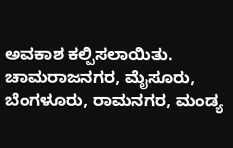ಅವಕಾಶ ಕಲ್ಪಿಸಲಾಯಿತು.
ಚಾಮರಾಜನಗರ, ಮೈಸೂರು, ಬೆಂಗಳೂರು, ರಾಮನಗರ, ಮಂಡ್ಯ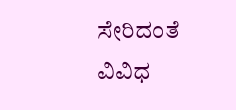ಸೇರಿದಂತೆ ವಿವಿಧ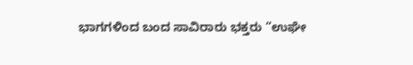ಭಾಗಗಳಿಂದ ಬಂದ ಸಾವಿರಾರು ಭಕ್ತರು “ಉಘೇ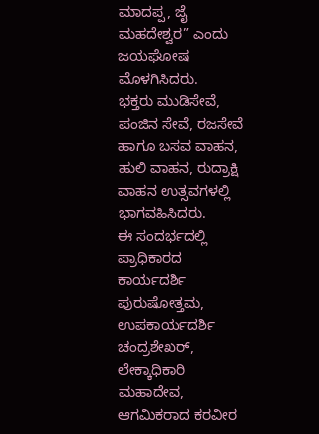ಮಾದಪ್ಪ, ಜೈ ಮಹದೇಶ್ವರ” ಎಂದು ಜಯಘೋಷ ಮೊಳಗಿಸಿದರು.
ಭಕ್ತರು ಮುಡಿಸೇವೆ, ಪಂಜಿನ ಸೇವೆ, ರಜಸೇವೆ ಹಾಗೂ ಬಸವ ವಾಹನ, ಹುಲಿ ವಾಹನ, ರುದ್ರಾಕ್ಷಿ ವಾಹನ ಉತ್ಸವಗಳಲ್ಲಿ ಭಾಗವಹಿಸಿದರು.
ಈ ಸಂದರ್ಭದಲ್ಲಿ ಪ್ರಾಧಿಕಾರದ ಕಾರ್ಯದರ್ಶಿ ಪುರುಷೋತ್ತಮ, ಉಪಕಾರ್ಯದರ್ಶಿ ಚಂದ್ರಶೇಖರ್, ಲೇಕ್ಕಾಧಿಕಾರಿ ಮಹಾದೇವ, ಆಗಮಿಕರಾದ ಕರವೀರ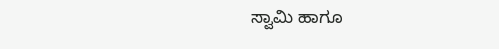ಸ್ವಾಮಿ ಹಾಗೂ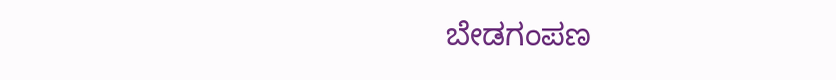ಬೇಡಗಂಪಣ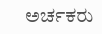ಅರ್ಚಕರು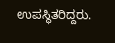ಉಪಸ್ಥಿತರಿದ್ದರು.